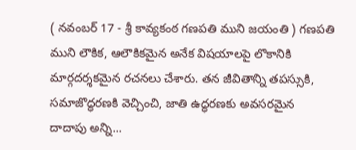( నవంబర్ 17 - శ్రీ కావ్యకంఠ గణపతి ముని జయంతి ) గణపతి ముని లౌకిక, ఆలౌకికమైన అనేక విషయాలపై లొకానికి మార్గదర్శకమైన రచనలు చేశారు. తన జీవితాన్ని తపస్సుకి, సమాజొద్ధరణకి వెచ్చించి, జాతి ఉద్ధరణకు అవసరమైన దాదాపు అన్ని...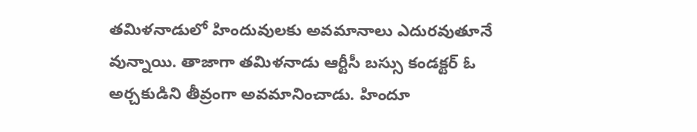తమిళనాడులో హిందువులకు అవమానాలు ఎదురవుతూనే వున్నాయి. తాజాగా తమిళనాడు ఆర్టీసీ బస్సు కండక్టర్ ఓ అర్చకుడిని తీవ్రంగా అవమానించాడు. హిందూ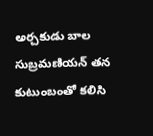అర్చకుడు బాల సుబ్రమణియన్ తన కుటుంబంతో కలిసి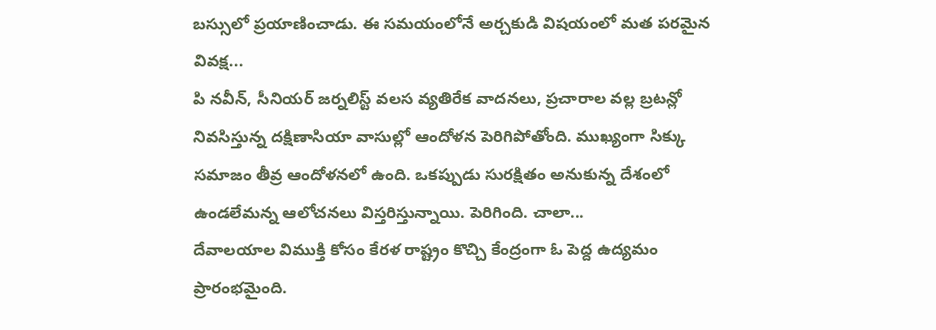బస్సులో ప్రయాణించాడు. ఈ సమయంలోనే అర్చకుడి విషయంలో మత పరమైన వివక్ష...
పి నవీన్, సీనియర్ జర్నలిస్ట్ వలస వ్యతిరేక వాదనలు, ప్రచారాల వల్ల బ్రటన్లో నివసిస్తున్న దక్షిణాసియా వాసుల్లో ఆందోళన పెరిగిపోతోంది. ముఖ్యంగా సిక్కు సమాజం తీవ్ర ఆందోళనలో ఉంది. ఒకప్పుడు సురక్షితం అనుకున్న దేశంలో ఉండలేమన్న ఆలోచనలు విస్తరిస్తున్నాయి. పెరిగింది. చాలా...
దేవాలయాల విముక్తి కోసం కేరళ రాష్ట్రం కొచ్చి కేంద్రంగా ఓ పెద్ద ఉద్యమం ప్రారంభమైంది.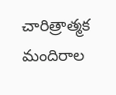చారిత్రాత్మక మందిరాల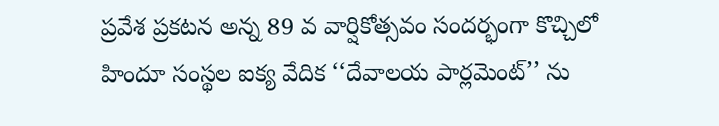ప్రవేశ ప్రకటన అన్న 89 వ వార్షికోత్సవం సందర్భంగా కొచ్చిలో హిందూ సంస్థల ఐక్య వేదిక ‘‘దేవాలయ పార్లమెంట్’’ ను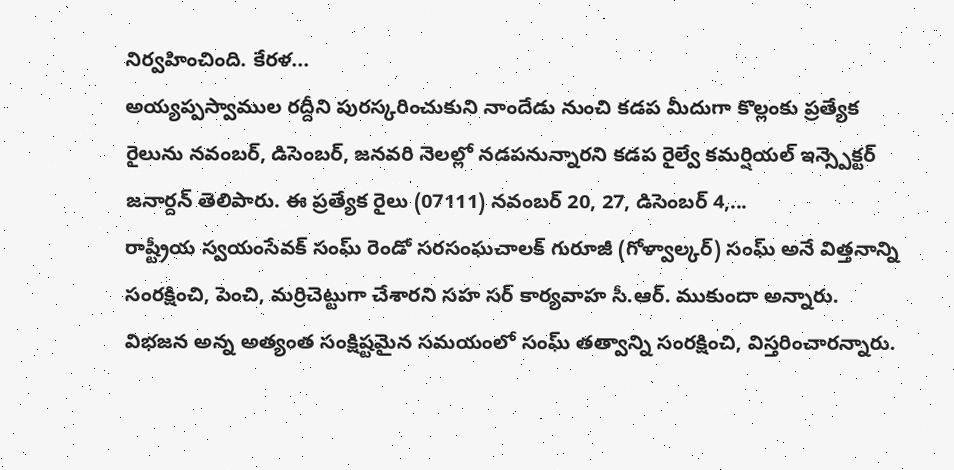నిర్వహించింది. కేరళ...
అయ్యప్పస్వాముల రద్దీని పురస్కరించుకుని నాందేడు నుంచి కడప మీదుగా కొల్లంకు ప్రత్యేక రైలును నవంబర్, డిసెంబర్, జనవరి నెలల్లో నడపనున్నారని కడప రైల్వే కమర్షియల్ ఇన్స్పెక్టర్ జనార్దన్ తెలిపారు. ఈ ప్రత్యేక రైలు (07111) నవంబర్ 20, 27, డిసెంబర్ 4,...
రాష్ట్రీయ స్వయంసేవక్ సంఘ్ రెండో సరసంఘచాలక్ గురూజీ (గోళ్వాల్కర్) సంఘ్ అనే విత్తనాన్ని సంరక్షించి, పెంచి, మర్రిచెట్టుగా చేశారని సహ సర్ కార్యవాహ సీ.ఆర్. ముకుందా అన్నారు. విభజన అన్న అత్యంత సంక్షిష్టమైన సమయంలో సంఘ్ తత్వాన్ని సంరక్షించి, విస్తరించారన్నారు.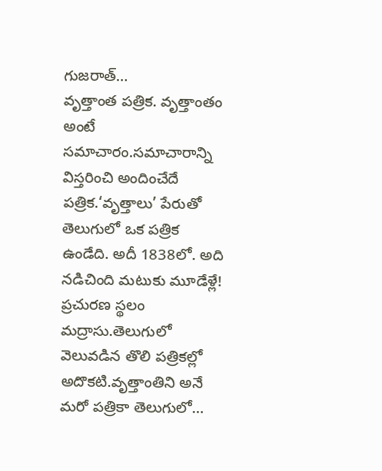గుజరాత్...
వృత్తాంత పత్రిక. వృత్తాంతం అంటే సమాచారం.సమాచారాన్ని విస్తరించి అందించేదే పత్రిక.‘వృత్తాలు’ పేరుతో తెలుగులో ఒక పత్రిక ఉండేది. అదీ 1838లో. అది నడిచింది మటుకు మూడేళ్లే! ప్రచురణ స్థలం మద్రాసు.తెలుగులో వెలువడిన తొలి పత్రికల్లో అదొకటి.వృత్తాంతిని అనే మరో పత్రికా తెలుగులో...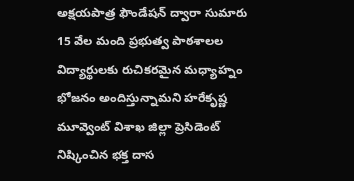అక్షయపాత్ర ఫౌండేషన్ ద్వారా సుమారు 15 వేల మంది ప్రభుత్వ పాఠశాలల విద్యార్థులకు రుచికరమైన మధ్యాహ్నం భోజనం అందిస్తున్నామని హరేకృష్ణ మూవ్వెంట్ విశాఖ జిల్లా ప్రెసిడెంట్ నిష్కించిన భక్త దాస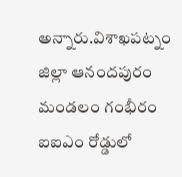అన్నారు.విశాఖపట్నం జిల్లా ఆనందపురం మండలం గంభీరం ఐఐఎం రోడ్డులో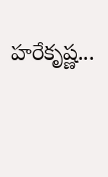హరేకృష్ణ...